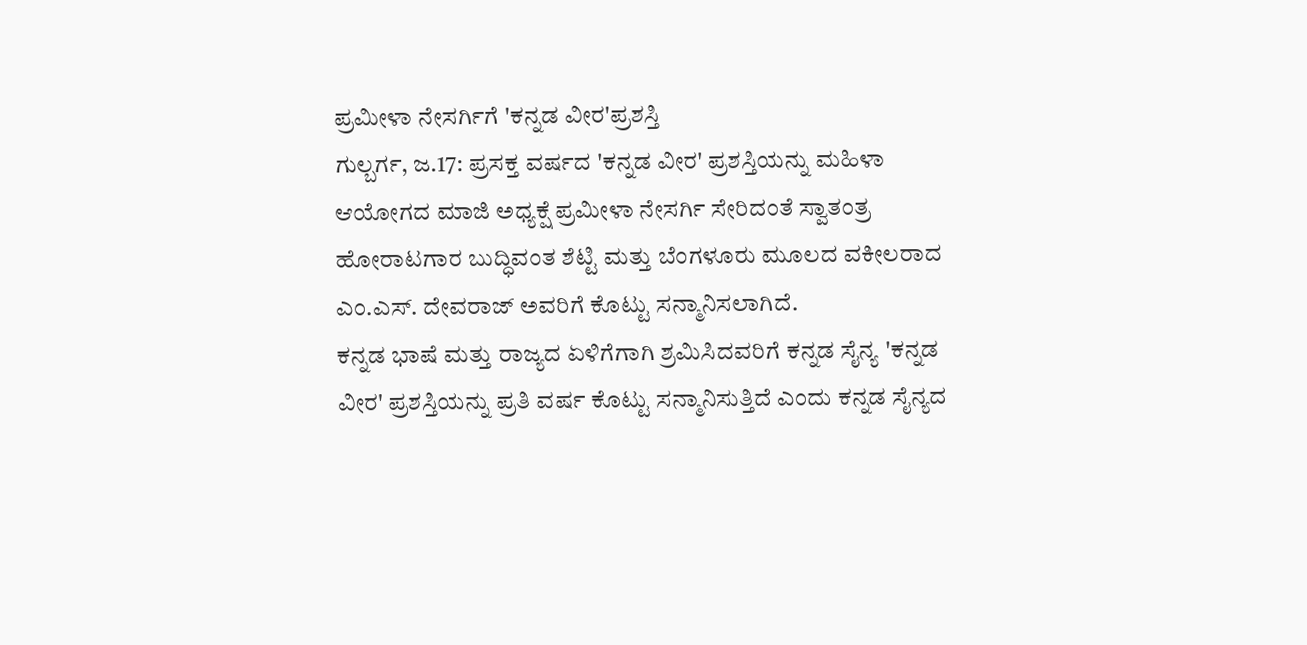ಪ್ರಮೀಳಾ ನೇಸರ್ಗಿಗೆ 'ಕನ್ನಡ ವೀರ'ಪ್ರಶಸ್ತಿ
ಗುಲ್ಬರ್ಗ, ಜ.17: ಪ್ರಸಕ್ತ ವರ್ಷದ 'ಕನ್ನಡ ವೀರ' ಪ್ರಶಸ್ತಿಯನ್ನು ಮಹಿಳಾ ಆಯೋಗದ ಮಾಜಿ ಅಧ್ಯಕ್ಷೆ ಪ್ರಮೀಳಾ ನೇಸರ್ಗಿ ಸೇರಿದಂತೆ ಸ್ವಾತಂತ್ರ ಹೋರಾಟಗಾರ ಬುದ್ಧಿವಂತ ಶೆಟ್ಟಿ ಮತ್ತು ಬೆಂಗಳೂರು ಮೂಲದ ವಕೀಲರಾದ ಎಂ.ಎಸ್. ದೇವರಾಜ್ ಅವರಿಗೆ ಕೊಟ್ಟು ಸನ್ಮಾನಿಸಲಾಗಿದೆ.
ಕನ್ನಡ ಭಾಷೆ ಮತ್ತು ರಾಜ್ಯದ ಏಳಿಗೆಗಾಗಿ ಶ್ರಮಿಸಿದವರಿಗೆ ಕನ್ನಡ ಸೈನ್ಯ 'ಕನ್ನಡ ವೀರ' ಪ್ರಶಸ್ತಿಯನ್ನು ಪ್ರತಿ ವರ್ಷ ಕೊಟ್ಟು ಸನ್ಮಾನಿಸುತ್ತಿದೆ ಎಂದು ಕನ್ನಡ ಸೈನ್ಯದ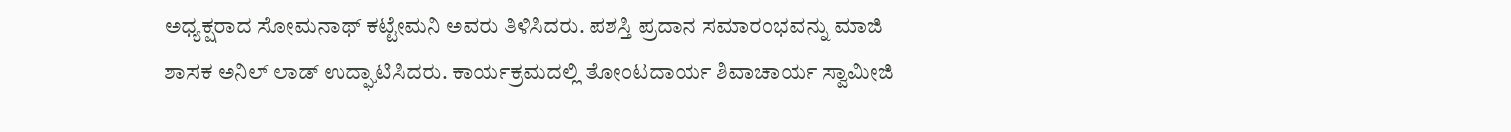ಅಧ್ಯಕ್ಷರಾದ ಸೋಮನಾಥ್ ಕಟ್ಟೇಮನಿ ಅವರು ತಿಳಿಸಿದರು. ಪಶಸ್ತಿ ಪ್ರದಾನ ಸಮಾರಂಭವನ್ನು ಮಾಜಿ ಶಾಸಕ ಅನಿಲ್ ಲಾಡ್ ಉದ್ಘಾಟಿಸಿದರು. ಕಾರ್ಯಕ್ರಮದಲ್ಲಿ ತೋಂಟದಾರ್ಯ ಶಿವಾಚಾರ್ಯ ಸ್ವಾಮೀಜಿ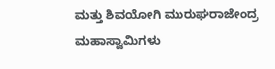ಮತ್ತು ಶಿವಯೋಗಿ ಮುರುಘರಾಜೇಂದ್ರ ಮಹಾಸ್ವಾಮಿಗಳು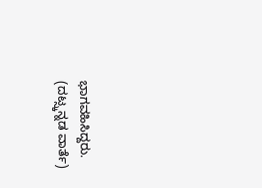ಭಾಗವಹಿಸಿದ್ದರು.
(ದಟ್ಸ್ಕನ್ನಡ ವಾರ್ತೆ)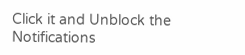Click it and Unblock the Notifications